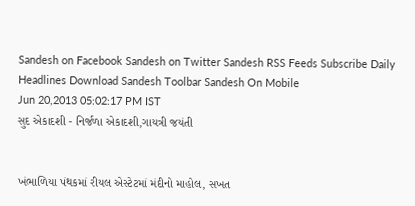Sandesh on Facebook Sandesh on Twitter Sandesh RSS Feeds Subscribe Daily Headlines Download Sandesh Toolbar Sandesh On Mobile
Jun 20,2013 05:02:17 PM IST
સુદ એકાદશી - નિર્જળા એકાદશી,ગાયત્રી જયંતી


ખંભાળિયા પંથકમાં રીયલ એસ્ટેટમાં મંદીનો માહોલ, સખત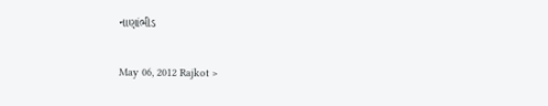નાણાંભીડ

May 06, 2012 Rajkot >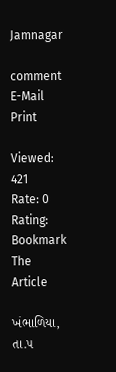Jamnagar

comment     E-Mail     Print

Viewed: 421
Rate: 0
Rating:
Bookmark The Article

ખંભાળિયા, તા.૫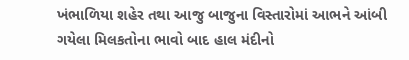ખંભાળિયા શહેર તથા આજુ બાજુના વિસ્તારોમાં આભને આંબી ગયેલા મિલકતોના ભાવો બાદ હાલ મંદીનો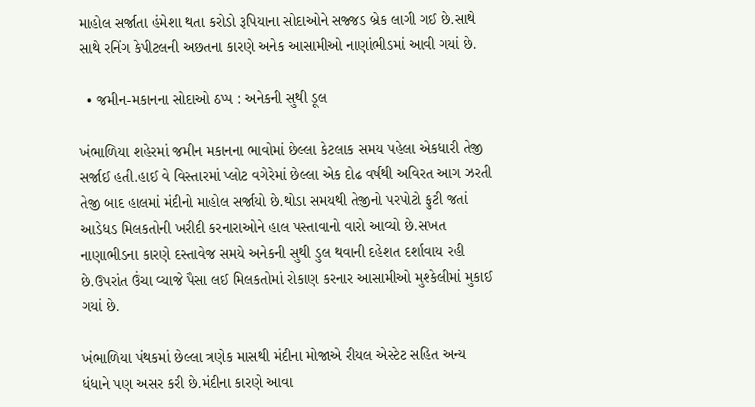માહોલ સર્જાતા હંમેશા થતા કરોડો રૂપિયાના સોદાઓને સજ્જડ બ્રેક લાગી ગઈ છે.સાથે સાથે રનિંગ કેપીટલની અછતના કારણે અનેક આસામીઓ નાણાંભીડમાં આવી ગયાં છે.

  • જમીન-મકાનના સોદાઓ ઠપ્પ : અનેકની સુથી ડૂલ

ખંભાળિયા શહેરમાં જમીન મકાનના ભાવોમાં છેલ્લા કેટલાક સમય પહેલા એકધારી તેજી સર્જાઈ હતી.હાઈ વે વિસ્તારમાં પ્લોટ વગેરેમાં છેલ્લા એક દોઢ વર્ષથી અવિરત આગ ઝરતી તેજી બાદ હાલમાં મંદીનો માહોલ સર્જાયો છે.થોડા સમયથી તેજીનો પરપોટો ફુટી જતાં આડેધડ મિલકતોની ખરીદી કરનારાઓને હાલ પસ્તાવાનો વારો આવ્યો છે.સખત નાણાભીડના કારણે દસ્તાવેજ સમયે અનેકની સુથી ડુલ થવાની દહેશત દર્શાવાય રહી છે.ઉપરાંત ઉંચા વ્યાજે પૈસા લઈ મિલકતોમાં રોકાણ કરનાર આસામીઓ મુશ્કેલીમાં મુકાઈ ગયાં છે.

ખંભાળિયા પંથકમાં છેલ્લા ત્રણેક માસથી મંદીના મોજાએ રીયલ એસ્ટેટ સહિત અન્ય ધંધાને પણ અસર કરી છે.મંદીના કારણે આવા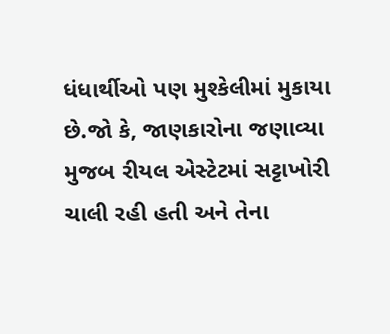ધંધાર્થીઓ પણ મુશ્કેલીમાં મુકાયા છે.જો કે, જાણકારોના જણાવ્યા મુજબ રીયલ એસ્ટેટમાં સટ્ટાખોરી ચાલી રહી હતી અને તેના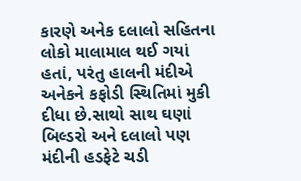કારણે અનેક દલાલો સહિતના લોકો માલામાલ થઈ ગયાં હતાં, પરંતુ હાલની મંદીએ અનેકને કફોડી સ્થિતિમાં મુકી દીધા છે.સાથો સાથ ઘણાં બિલ્ડરો અને દલાલો પણ મંદીની હડફેટે ચડી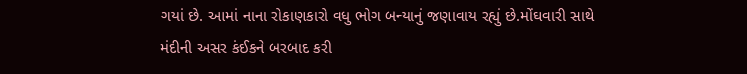ગયાં છે. આમાં નાના રોકાણકારો વધુ ભોગ બન્યાનું જણાવાય રહ્યું છે.મોંઘવારી સાથે મંદીની અસર કંઈકને બરબાદ કરી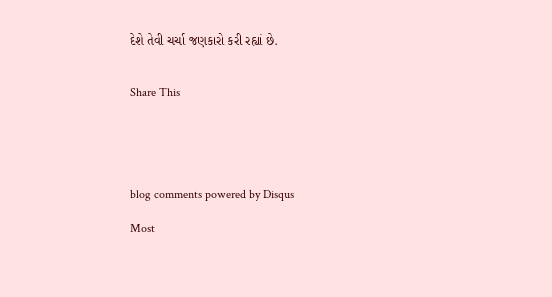દેશે તેવી ચર્ચા જણકારો કરી રહ્યાં છે.


Share This





blog comments powered by Disqus

Most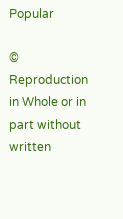Popular

© Reproduction in Whole or in part without written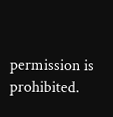permission is prohibited.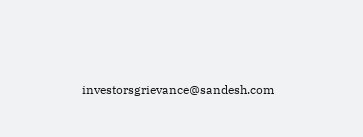investorsgrievance@sandesh.com